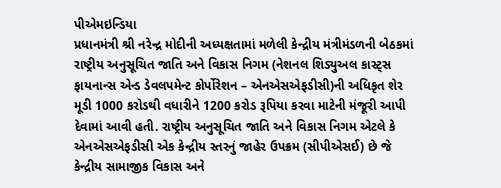પીએમઇન્ડિયા
પ્રધાનમંત્રી શ્રી નરેન્દ્ર મોદીની અધ્યક્ષતામાં મળેલી કેન્દ્રીય મંત્રીમંડળની બેઠકમાં રાષ્ટ્રીય અનુસૂચિત જાતિ અને વિકાસ નિગમ (નેશનલ શિડ્યુઅલ કાસ્ટ્સ ફાયનાન્સ એન્ડ ડેવલપમેન્ટ કોર્પોરેશન – એનએસએફડીસી)ની અધિકૃત શેર મૂડી 1000 કરોડથી વધારીને 1200 કરોડ રૂપિયા કરવા માટેની મંજૂરી આપી દેવામાં આવી હતી. રાષ્ટ્રીય અનુસૂચિત જાતિ અને વિકાસ નિગમ એટલે કે એનએસએફડીસી એક કેન્દ્રીય સ્તરનું જાહેર ઉપક્રમ (સીપીએસઈ) છે જે કેન્દ્રીય સામાજીક વિકાસ અને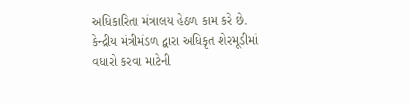અધિકારિતા મંત્રાલય હેઠળ કામ કરે છે.
કેન્દ્રીય મંત્રીમંડળ દ્વારા અધિકૃત શેરમૂડીમાં વધારો કરવા માટેની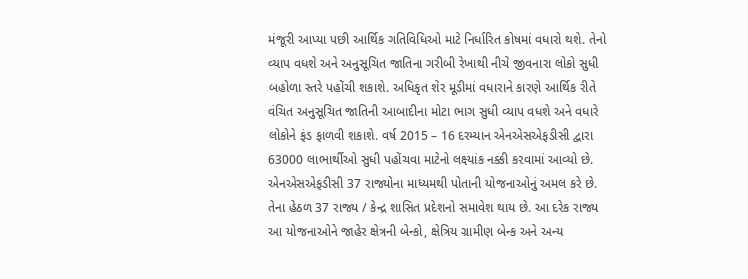મંજૂરી આપ્યા પછી આર્થિક ગતિવિધિઓ માટે નિર્ધારિત કોષમાં વધારો થશે. તેનો વ્યાપ વધશે અને અનુસૂચિત જાતિના ગરીબી રેખાથી નીચે જીવનારા લોકો સુધી બહોળા સ્તરે પહોંચી શકાશે. અધિકૃત શેર મૂડીમાં વધારાને કારણે આર્થિક રીતે વંચિત અનુસૂચિત જાતિની આબાદીના મોટા ભાગ સુધી વ્યાપ વધશે અને વધારે લોકોને ફંડ ફાળવી શકાશે. વર્ષ 2015 – 16 દરમ્યાન એનએસએફડીસી દ્વારા 63000 લાભાર્થીઓ સુધી પહોંચવા માટેનો લક્ષ્યાંક નક્કી કરવામાં આવ્યો છે.
એનએસએફડીસી 37 રાજ્યોના માધ્યમથી પોતાની યોજનાઓનું અમલ કરે છે. તેના હેઠળ 37 રાજ્ય / કેન્દ્ર શાસિત પ્રદેશનો સમાવેશ થાય છે. આ દરેક રાજ્ય આ યોજનાઓને જાહેર ક્ષેત્રની બેન્કો, ક્ષેત્રિય ગ્રામીણ બેન્ક અને અન્ય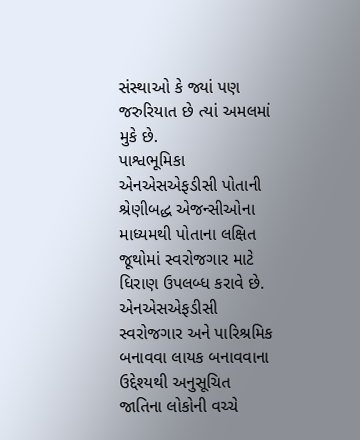સંસ્થાઓ કે જ્યાં પણ જરુરિયાત છે ત્યાં અમલમાં મુકે છે.
પાશ્વભૂમિકા
એનએસએફડીસી પોતાની શ્રેણીબદ્ધ એજન્સીઓના માધ્યમથી પોતાના લક્ષિત જૂથોમાં સ્વરોજગાર માટે ધિરાણ ઉપલબ્ધ કરાવે છે. એનએસએફડીસી સ્વરોજગાર અને પારિશ્રમિક બનાવવા લાયક બનાવવાના ઉદ્દેશ્યથી અનુસૂચિત જાતિના લોકોની વચ્ચે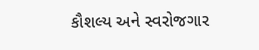કૌશલ્ય અને સ્વરોજગાર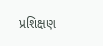પ્રશિક્ષણ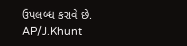ઉપલબ્ધ કરાવે છે.
AP/J.Khunt